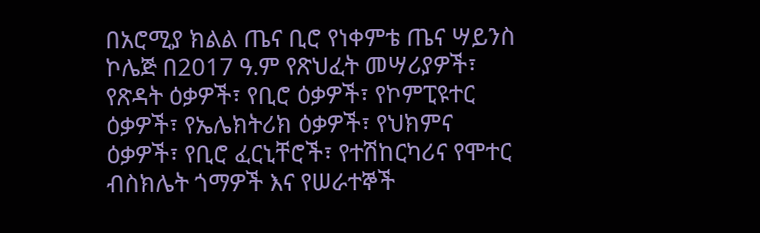በአሮሚያ ክልል ጤና ቢሮ የነቀምቴ ጤና ሣይንስ ኮሌጅ በ2017 ዓ.ም የጽህፈት መሣሪያዎች፣ የጽዳት ዕቃዎች፣ የቢሮ ዕቃዎች፣ የኮምፒዩተር ዕቃዎች፣ የኤሌክትሪክ ዕቃዎች፣ የህክምና ዕቃዎች፣ የቢሮ ፈርኒቸሮች፣ የተሽከርካሪና የሞተር ብስክሌት ጎማዎች እና የሠራተኞች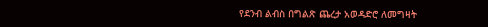የደንብ ልብስ በግልጽ ጨረታ አወዳድሮ ለመግዛት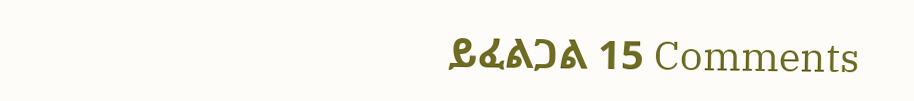ይፈልጋል 15 Comments